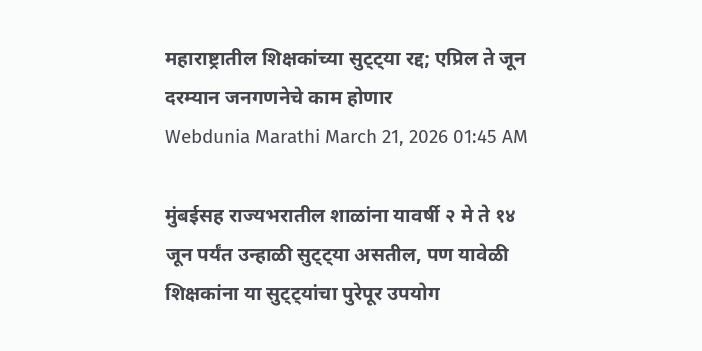महाराष्ट्रातील शिक्षकांच्या सुट्ट्या रद्द; एप्रिल ते जून दरम्यान जनगणनेचे काम होणार
Webdunia Marathi March 21, 2026 01:45 AM

मुंबईसह राज्यभरातील शाळांना यावर्षी २ मे ते १४ जून पर्यंत उन्हाळी सुट्ट्या असतील, पण यावेळी शिक्षकांना या सुट्ट्यांचा पुरेपूर उपयोग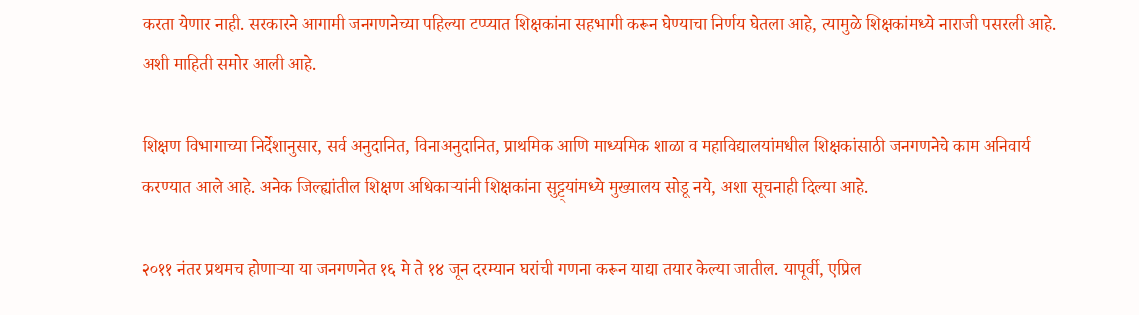करता येणार नाही. सरकारने आगामी जनगणनेच्या पहिल्या टप्प्यात शिक्षकांना सहभागी करून घेण्याचा निर्णय घेतला आहे, त्यामुळे शिक्षकांमध्ये नाराजी पसरली आहे. अशी माहिती समोर आली आहे.

शिक्षण विभागाच्या निर्देशानुसार, सर्व अनुदानित, विनाअनुदानित, प्राथमिक आणि माध्यमिक शाळा व महाविद्यालयांमधील शिक्षकांसाठी जनगणनेचे काम अनिवार्य करण्यात आले आहे. अनेक जिल्ह्यांतील शिक्षण अधिकाऱ्यांनी शिक्षकांना सुट्ट्यांमध्ये मुख्यालय सोडू नये, अशा सूचनाही दिल्या आहे.

२०११ नंतर प्रथमच होणाऱ्या या जनगणनेत १६ मे ते १४ जून दरम्यान घरांची गणना करून याद्या तयार केल्या जातील. यापूर्वी, एप्रिल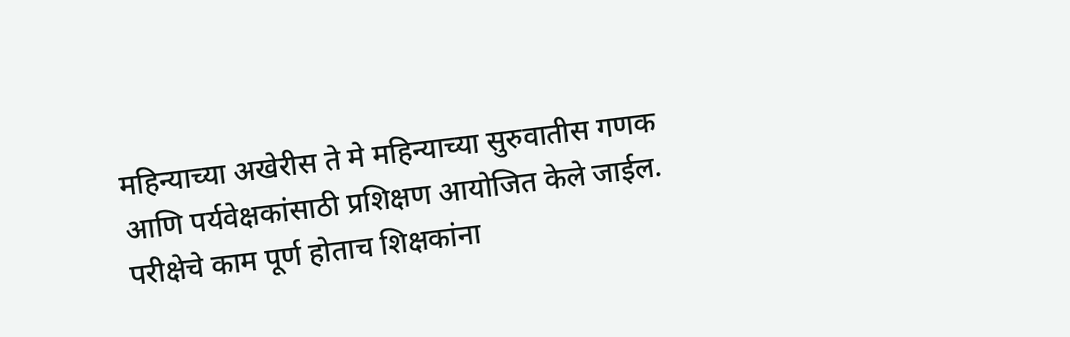महिन्याच्या अखेरीस ते मे महिन्याच्या सुरुवातीस गणक आणि पर्यवेक्षकांसाठी प्रशिक्षण आयोजित केले जाईल. परीक्षेचे काम पूर्ण होताच शिक्षकांना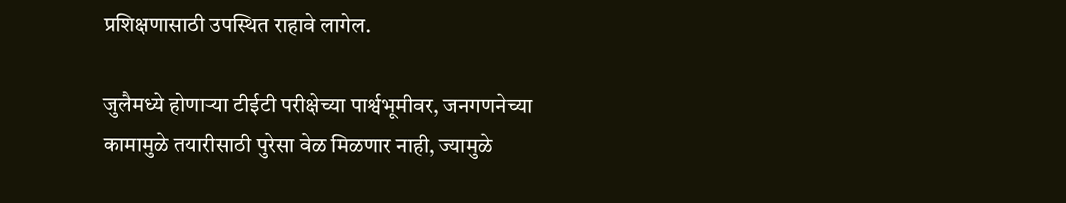प्रशिक्षणासाठी उपस्थित राहावे लागेल.

जुलैमध्ये होणाऱ्या टीईटी परीक्षेच्या पार्श्वभूमीवर, जनगणनेच्या कामामुळे तयारीसाठी पुरेसा वेळ मिळणार नाही, ज्यामुळे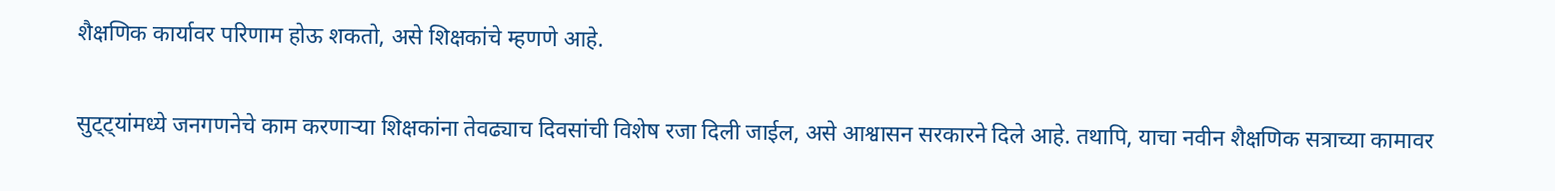शैक्षणिक कार्यावर परिणाम होऊ शकतो, असे शिक्षकांचे म्हणणे आहे.

सुट्ट्यांमध्ये जनगणनेचे काम करणाऱ्या शिक्षकांना तेवढ्याच दिवसांची विशेष रजा दिली जाईल, असे आश्वासन सरकारने दिले आहे. तथापि, याचा नवीन शैक्षणिक सत्राच्या कामावर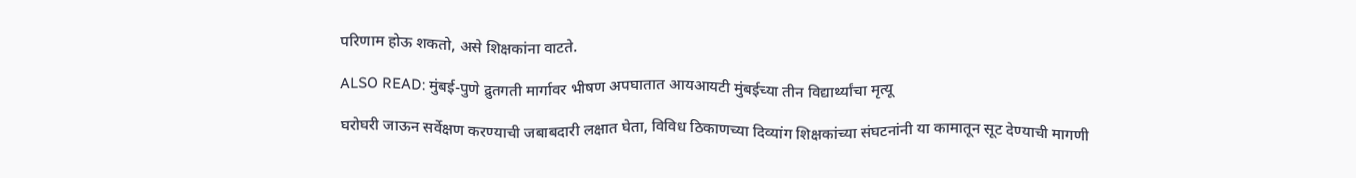परिणाम होऊ शकतो, असे शिक्षकांना वाटते.

ALSO READ: मुंबई-पुणे द्रुतगती मार्गावर भीषण अपघातात आयआयटी मुंबईच्या तीन विद्यार्थ्यांचा मृत्यू

घरोघरी जाऊन सर्वेक्षण करण्याची जबाबदारी लक्षात घेता, विविध ठिकाणच्या दिव्यांग शिक्षकांच्या संघटनांनी या कामातून सूट देण्याची मागणी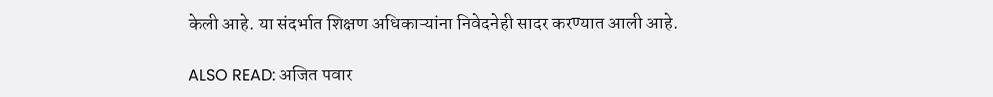केली आहे. या संदर्भात शिक्षण अधिकाऱ्यांना निवेदनेही सादर करण्यात आली आहे.

ALSO READ: अजित पवार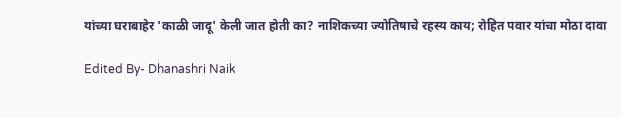यांच्या घराबाहेर 'काळी जादू' केली जात होती का? नाशिकच्या ज्योतिषाचे रहस्य काय; रोहित पवार यांचा मोठा दावा

Edited By- Dhanashri Naik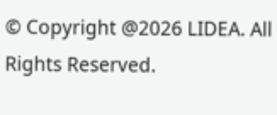© Copyright @2026 LIDEA. All Rights Reserved.